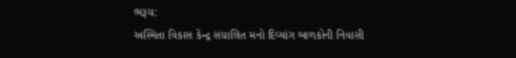ભરૂચ:
અસ્મિતા વિકાસ કેન્દ્ર સંચાલિત મનો દિવ્યાંગ બાળકોની નિવાસી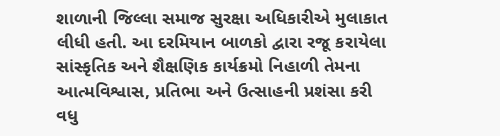શાળાની જિલ્લા સમાજ સુરક્ષા અધિકારીએ મુલાકાત લીધી હતી. આ દરમિયાન બાળકો દ્વારા રજૂ કરાયેલા સાંસ્કૃતિક અને શૈક્ષણિક કાર્યક્રમો નિહાળી તેમના આત્મવિશ્વાસ, પ્રતિભા અને ઉત્સાહની પ્રશંસા કરી વધુ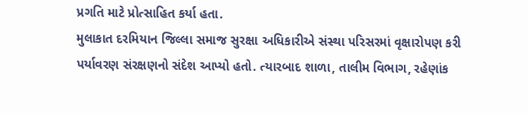પ્રગતિ માટે પ્રોત્સાહિત કર્યા હતા.
મુલાકાત દરમિયાન જિલ્લા સમાજ સુરક્ષા અધિકારીએ સંસ્થા પરિસરમાં વૃક્ષારોપણ કરી પર્યાવરણ સંરક્ષણનો સંદેશ આપ્યો હતો. ત્યારબાદ શાળા, તાલીમ વિભાગ, રહેણાંક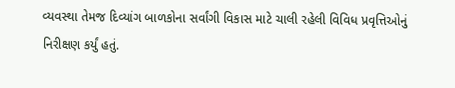વ્યવસ્થા તેમજ દિવ્યાંગ બાળકોના સર્વાંગી વિકાસ માટે ચાલી રહેલી વિવિધ પ્રવૃત્તિઓનું નિરીક્ષણ કર્યું હતું.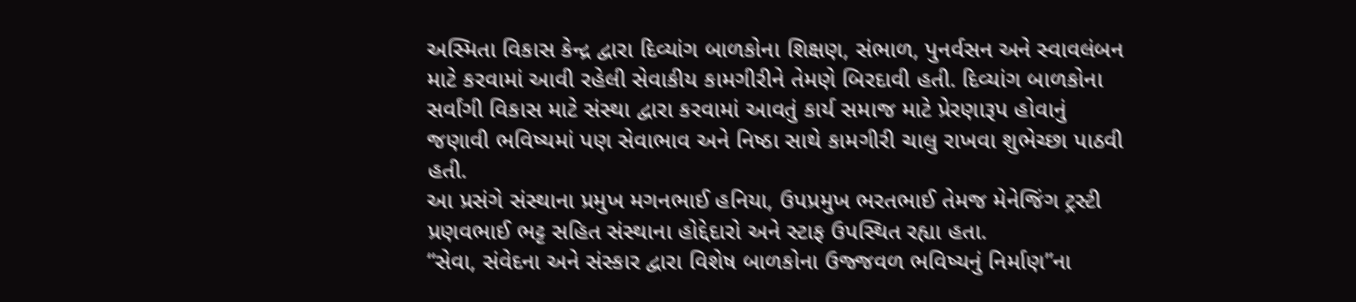અસ્મિતા વિકાસ કેન્દ્ર દ્વારા દિવ્યાંગ બાળકોના શિક્ષણ, સંભાળ, પુનર્વસન અને સ્વાવલંબન માટે કરવામાં આવી રહેલી સેવાકીય કામગીરીને તેમણે બિરદાવી હતી. દિવ્યાંગ બાળકોના સર્વાંગી વિકાસ માટે સંસ્થા દ્વારા કરવામાં આવતું કાર્ય સમાજ માટે પ્રેરણારૂપ હોવાનું જણાવી ભવિષ્યમાં પણ સેવાભાવ અને નિષ્ઠા સાથે કામગીરી ચાલુ રાખવા શુભેચ્છા પાઠવી હતી.
આ પ્રસંગે સંસ્થાના પ્રમુખ મગનભાઈ હનિયા, ઉપપ્રમુખ ભરતભાઈ તેમજ મેનેજિંગ ટ્રસ્ટી પ્રણવભાઈ ભટ્ટ સહિત સંસ્થાના હોદ્દેદારો અને સ્ટાફ ઉપસ્થિત રહ્યા હતા.
“સેવા, સંવેદના અને સંસ્કાર દ્વારા વિશેષ બાળકોના ઉજ્જવળ ભવિષ્યનું નિર્માણ”ના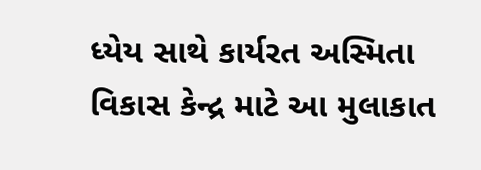ધ્યેય સાથે કાર્યરત અસ્મિતા વિકાસ કેન્દ્ર માટે આ મુલાકાત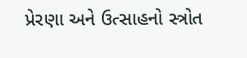પ્રેરણા અને ઉત્સાહનો સ્ત્રોત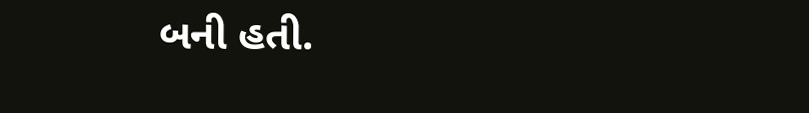બની હતી.